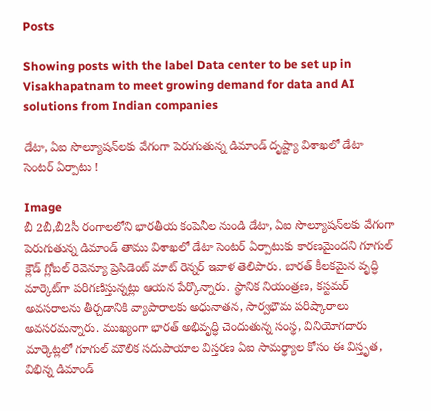Posts

Showing posts with the label Data center to be set up in Visakhapatnam to meet growing demand for data and AI solutions from Indian companies

డేటా, ఏఐ సొల్యూషన్‌లకు వేగంగా పెరుగుతున్న డిమాండ్ దృష్ట్యా విశాఖలో డేటా సెంటర్ ఏర్పాటు !

Image
బీ 2బీ,బీ2సీ రంగాలలోని భారతీయ కంపెనీల నుండి డేటా, ఏఐ సొల్యూషన్‌లకు వేగంగా పెరుగుతున్న డిమాండ్ తాము విశాఖలో డేటా సెంటర్ ఏర్పాటుకు కారణమైందని గూగుల్ క్లౌడ్ గ్లోబల్ రెవెన్యూ ప్రెసిడెంట్ మాట్ రెన్నర్ ఇవాళ తెలిపారు. బారత్ కీలకమైన వృద్ధి మార్కెట్‌గా పరిగణిస్తున్నట్లు ఆయన పేర్కొన్నారు. స్థానిక నియంత్రణ, కస్టమర్ అవసరాలను తీర్చడానికి వ్యాపారాలకు అధునాతన, సార్వభౌమ పరిష్కారాలు అవసరమన్నారు. ముఖ్యంగా భారత్ అభివృద్ధి చెందుతున్న సంస్థ, వినియోగదారు మార్కెట్లలో గూగుల్ మౌలిక సదుపాయాల విస్తరణ ఏఐ సామర్థ్యాల కోసం ఈ విస్తృత, విభిన్న డిమాండ్‌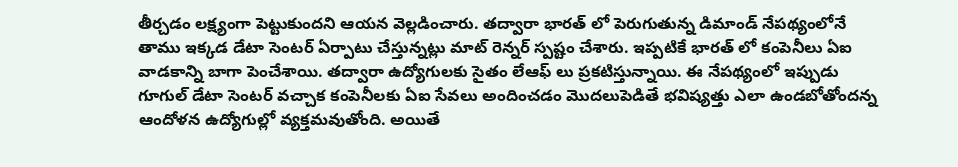తీర్చడం లక్ష్యంగా పెట్టుకుందని ఆయన వెల్లడించారు. తద్వారా భారత్ లో పెరుగుతున్న డిమాండ్ నేపథ్యంలోనే తాము ఇక్కడ డేటా సెంటర్ ఏర్పాటు చేస్తున్నట్లు మాట్ రెన్నర్ స్పష్టం చేశారు. ఇప్పటికే భారత్ లో కంపెనీలు ఏఐ వాడకాన్ని బాగా పెంచేశాయి. తద్వారా ఉద్యోగులకు సైతం లేఆఫ్ లు ప్రకటిస్తున్నాయి. ఈ నేపథ్యంలో ఇప్పుడు గూగుల్ డేటా సెంటర్ వచ్చాక కంపెనీలకు ఏఐ సేవలు అందించడం మొదలుపెడితే భవిష్యత్తు ఎలా ఉండబోతోందన్న ఆందోళన ఉద్యోగుల్లో వ్యక్తమవుతోంది. అయితే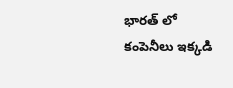భారత్ లో కంపెనీలు ఇక్కడి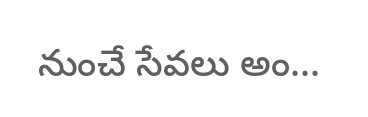నుంచే సేవలు అం...